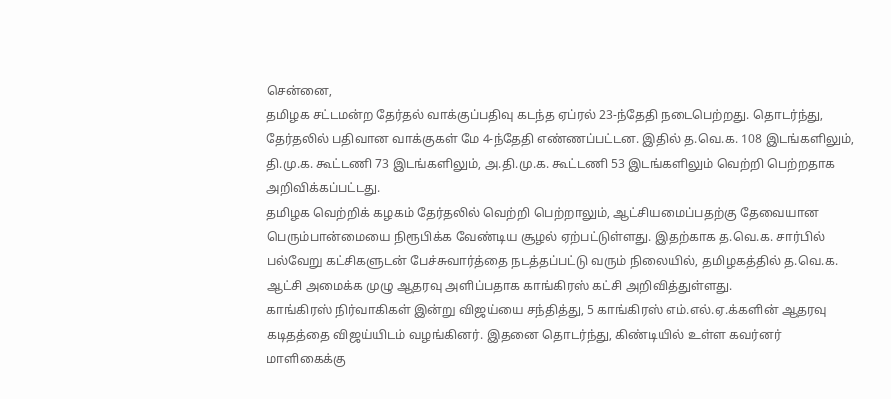சென்னை,
தமிழக சட்டமன்ற தேர்தல் வாக்குப்பதிவு கடந்த ஏப்ரல் 23-ந்தேதி நடைபெற்றது. தொடர்ந்து, தேர்தலில் பதிவான வாக்குகள் மே 4-ந்தேதி எண்ணப்பட்டன. இதில் த.வெ.க. 108 இடங்களிலும், தி.மு.க. கூட்டணி 73 இடங்களிலும், அ.தி.மு.க. கூட்டணி 53 இடங்களிலும் வெற்றி பெற்றதாக அறிவிக்கப்பட்டது.
தமிழக வெற்றிக் கழகம் தேர்தலில் வெற்றி பெற்றாலும், ஆட்சியமைப்பதற்கு தேவையான பெரும்பான்மையை நிரூபிக்க வேண்டிய சூழல் ஏற்பட்டுள்ளது. இதற்காக த.வெ.க. சார்பில் பல்வேறு கட்சிகளுடன் பேச்சுவார்த்தை நடத்தப்பட்டு வரும் நிலையில், தமிழகத்தில் த.வெ.க. ஆட்சி அமைக்க முழு ஆதரவு அளிப்பதாக காங்கிரஸ் கட்சி அறிவித்துள்ளது.
காங்கிரஸ் நிர்வாகிகள் இன்று விஜய்யை சந்தித்து, 5 காங்கிரஸ் எம்.எல்.ஏ.க்களின் ஆதரவு கடிதத்தை விஜய்யிடம் வழங்கினர். இதனை தொடர்ந்து, கிண்டியில் உள்ள கவர்னர் மாளிகைக்கு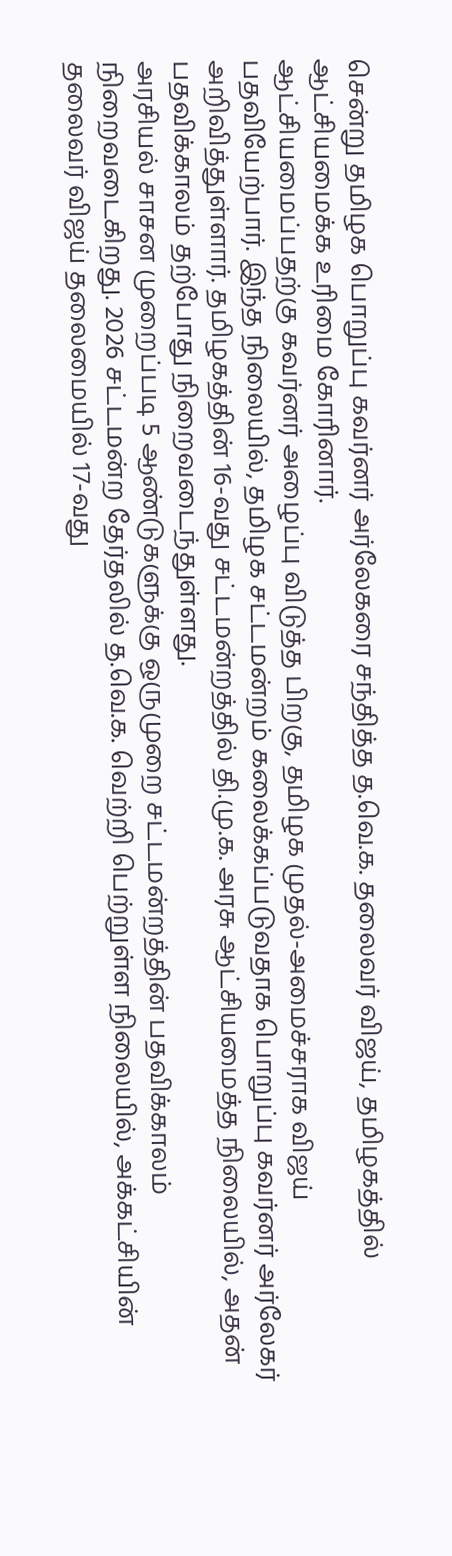சென்று தமிழக பொறுப்பு கவர்னர் அர்லேகரை சந்தித்த த.வெ.க. தலைவர் விஜய், தமிழகத்தில் ஆட்சியமைக்க உரிமை கோரினார்.
ஆட்சியமைப்பதற்கு கவர்னர் அழைப்பு விடுத்த பிறகு, தமிழக முதல்-அமைச்சராக விஜய் பதவியேற்பார். இந்த நிலையில், தமிழக சட்டமன்றம் கலைக்கப்படுவதாக பொறுப்பு கவர்னர் அர்லேகர் அறிவித்துள்ளார். தமிழகத்தின் 16-வது சட்டமன்றத்தில் தி.மு.க. அரசு ஆட்சியமைத்த நிலையில், அதன் பதவிக்காலம் தற்போது நிறைவடைந்துள்ளது.
அரசியல் சாசன முறைப்படி 5 ஆண்டுகளுக்கு ஒருமுறை சட்டமன்றத்தின் பதவிக்காலம் நிறைவடைகிறது. 2026 சட்டமன்ற தேர்தலில் த.வெ.க. வெற்றி பெற்றுள்ள நிலையில், அக்கட்சியின் தலைவர் விஜய் தலைமையில் 17-வது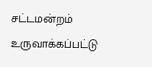சட்டமன்றம் உருவாக்கப்பட்டு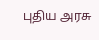புதிய அரசு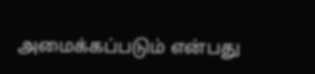அமைக்கப்படும் என்பது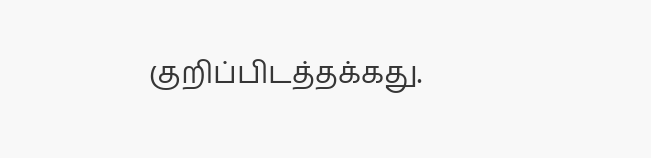குறிப்பிடத்தக்கது.